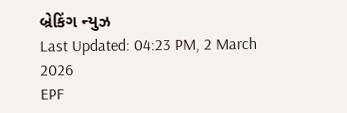બ્રેકિંગ ન્યુઝ
Last Updated: 04:23 PM, 2 March 2026
EPF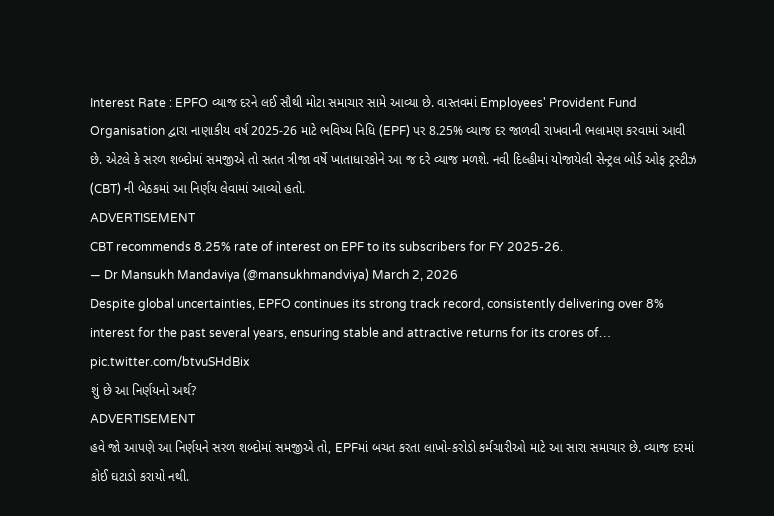Interest Rate : EPFO વ્યાજ દરને લઈ સૌથી મોટા સમાચાર સામે આવ્યા છે. વાસ્તવમાં Employees' Provident Fund Organisation દ્વારા નાણાકીય વર્ષ 2025-26 માટે ભવિષ્ય નિધિ (EPF) પર 8.25% વ્યાજ દર જાળવી રાખવાની ભલામણ કરવામાં આવી છે. એટલે કે સરળ શબ્દોમાં સમજીએ તો સતત ત્રીજા વર્ષે ખાતાધારકોને આ જ દરે વ્યાજ મળશે. નવી દિલ્હીમાં યોજાયેલી સેન્ટ્રલ બોર્ડ ઓફ ટ્રસ્ટીઝ (CBT) ની બેઠકમાં આ નિર્ણય લેવામાં આવ્યો હતો.
ADVERTISEMENT
CBT recommends 8.25% rate of interest on EPF to its subscribers for FY 2025-26.
— Dr Mansukh Mandaviya (@mansukhmandviya) March 2, 2026
Despite global uncertainties, EPFO continues its strong track record, consistently delivering over 8% interest for the past several years, ensuring stable and attractive returns for its crores of… pic.twitter.com/btvuSHdBix
શું છે આ નિર્ણયનો અર્થ?
ADVERTISEMENT
હવે જો આપણે આ નિર્ણયને સરળ શબ્દોમાં સમજીએ તો, EPFમાં બચત કરતા લાખો-કરોડો કર્મચારીઓ માટે આ સારા સમાચાર છે. વ્યાજ દરમાં કોઈ ઘટાડો કરાયો નથી.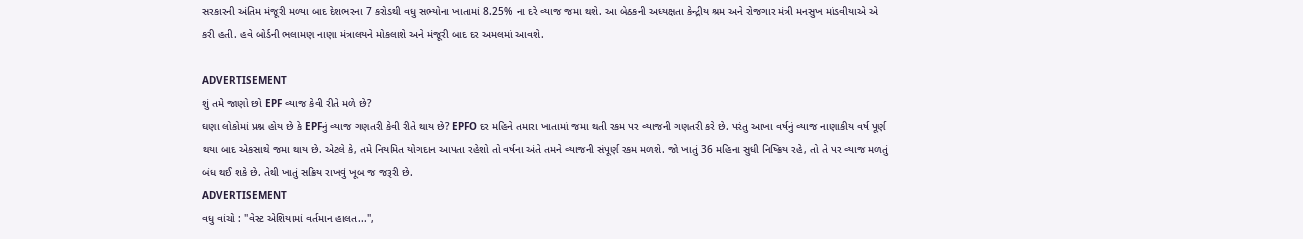સરકારની અંતિમ મંજૂરી મળ્યા બાદ દેશભરના 7 કરોડથી વધુ સભ્યોના ખાતામાં 8.25% ના દરે વ્યાજ જમા થશે. આ બેઠકની અધ્યક્ષતા કેન્દ્રીય શ્રમ અને રોજગાર મંત્રી મનસુખ માંડવીયાએ એ કરી હતી. હવે બોર્ડની ભલામણ નાણા મંત્રાલયને મોકલાશે અને મંજૂરી બાદ દર અમલમાં આવશે.

ADVERTISEMENT
શું તમે જાણો છો EPF વ્યાજ કેવી રીતે મળે છે?
ઘણા લોકોમાં પ્રશ્ન હોય છે કે EPFનું વ્યાજ ગણતરી કેવી રીતે થાય છે? EPFO દર મહિને તમારા ખાતામાં જમા થતી રકમ પર વ્યાજની ગણતરી કરે છે. પરંતુ આખા વર્ષનું વ્યાજ નાણાકીય વર્ષ પૂર્ણ થયા બાદ એકસાથે જમા થાય છે. એટલે કે, તમે નિયમિત યોગદાન આપતા રહેશો તો વર્ષના અંતે તમને વ્યાજની સંપૂર્ણ રકમ મળશે. જો ખાતું 36 મહિના સુધી નિષ્ક્રિય રહે, તો તે પર વ્યાજ મળતું બંધ થઈ શકે છે. તેથી ખાતું સક્રિય રાખવું ખૂબ જ જરૂરી છે.
ADVERTISEMENT
વધુ વાંચો : ''વેસ્ટ એશિયામાં વર્તમાન હાલત...'',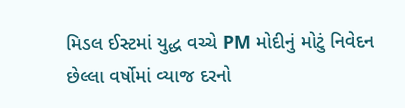મિડલ ઈસ્ટમાં યુદ્ધ વચ્ચે PM મોદીનું મોટું નિવેદન
છેલ્લા વર્ષોમાં વ્યાજ દરનો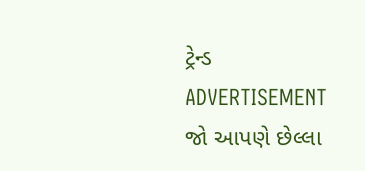ટ્રેન્ડ
ADVERTISEMENT
જો આપણે છેલ્લા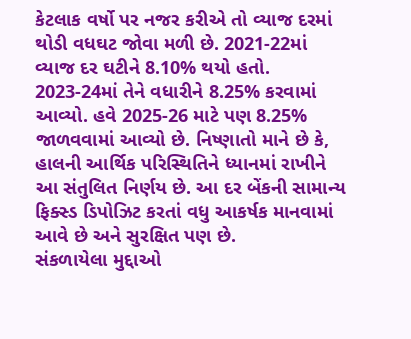કેટલાક વર્ષો પર નજર કરીએ તો વ્યાજ દરમાં થોડી વધઘટ જોવા મળી છે. 2021-22માં વ્યાજ દર ઘટીને 8.10% થયો હતો. 2023-24માં તેને વધારીને 8.25% કરવામાં આવ્યો. હવે 2025-26 માટે પણ 8.25% જાળવવામાં આવ્યો છે. નિષ્ણાતો માને છે કે, હાલની આર્થિક પરિસ્થિતિને ધ્યાનમાં રાખીને આ સંતુલિત નિર્ણય છે. આ દર બેંકની સામાન્ય ફિક્સ્ડ ડિપોઝિટ કરતાં વધુ આકર્ષક માનવામાં આવે છે અને સુરક્ષિત પણ છે.
સંકળાયેલા મુદ્દાઓ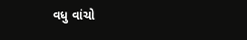વધુ વાંચો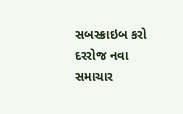સબસ્ક્રાઇબ કરો
દરરોજ નવા સમાચાર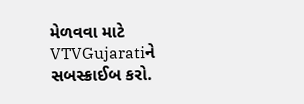મેળવવા માટે VTVGujaratiને સબસ્ક્રાઈબ કરો.